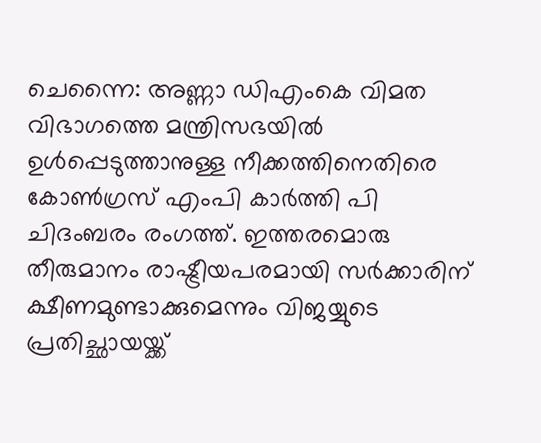ചെന്നൈ: അണ്ണാ ഡിഎംകെ വിമത വിഭാഗത്തെ മന്ത്രിസഭയിൽ ഉൾപ്പെടുത്താനുള്ള നീക്കത്തിനെതിരെ കോൺഗ്രസ് എംപി കാർത്തി പി ചിദംബരം രംഗത്ത്. ഇത്തരമൊരു തീരുമാനം രാഷ്ട്രീയപരമായി സർക്കാരിന് ക്ഷീണമുണ്ടാക്കുമെന്നും വിജയ്യുടെ പ്രതിച്ഛായയ്ക്ക്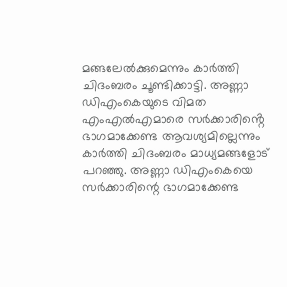മങ്ങലേൽക്കുമെന്നും കാർത്തി ചിദംബരം ചൂണ്ടിക്കാട്ടി. അണ്ണാ ഡിഎംകെയുടെ വിമത എംഎൽഎമാരെ സർക്കാരിൻ്റെ ഭാഗമാക്കേണ്ട ആവശ്യമില്ലെന്നും കാർത്തി ചിദംബരം മാധ്യമങ്ങളോട് പറഞ്ഞു. അണ്ണാ ഡിഎംകെയെ സർക്കാരിന്റെ ഭാഗമാക്കേണ്ട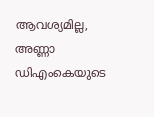ആവശ്യമില്ല, അണ്ണാ ഡിഎംകെയുടെ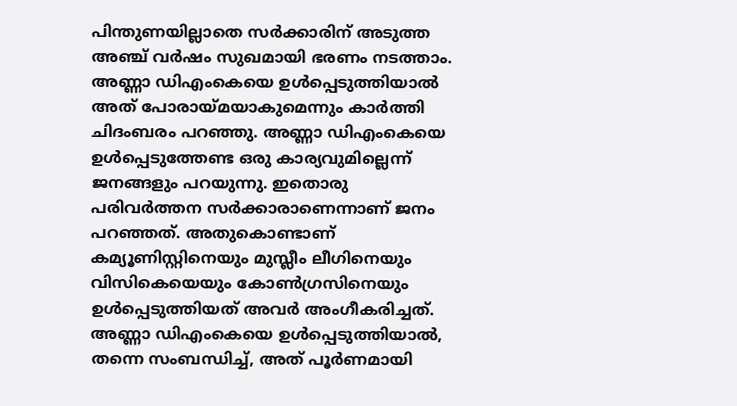പിന്തുണയില്ലാതെ സർക്കാരിന് അടുത്ത അഞ്ച് വർഷം സുഖമായി ഭരണം നടത്താം.
അണ്ണാ ഡിഎംകെയെ ഉൾപ്പെടുത്തിയാൽ അത് പോരായ്മയാകുമെന്നും കാർത്തി ചിദംബരം പറഞ്ഞു. അണ്ണാ ഡിഎംകെയെ ഉൾപ്പെടുത്തേണ്ട ഒരു കാര്യവുമില്ലെന്ന് ജനങ്ങളും പറയുന്നു. ഇതൊരു പരിവർത്തന സർക്കാരാണെന്നാണ് ജനം പറഞ്ഞത്. അതുകൊണ്ടാണ് കമ്യൂണിസ്റ്റിനെയും മുസ്ലീം ലീഗിനെയും വിസികെയെയും കോൺഗ്രസിനെയും ഉൾപ്പെടുത്തിയത് അവർ അംഗീകരിച്ചത്. അണ്ണാ ഡിഎംകെയെ ഉൾപ്പെടുത്തിയാൽ, തന്നെ സംബന്ധിച്ച്, അത് പൂർണമായി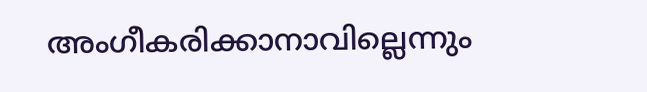അംഗീകരിക്കാനാവില്ലെന്നും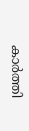കാർത്തി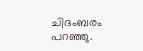ചിദംബരം പറഞ്ഞു.